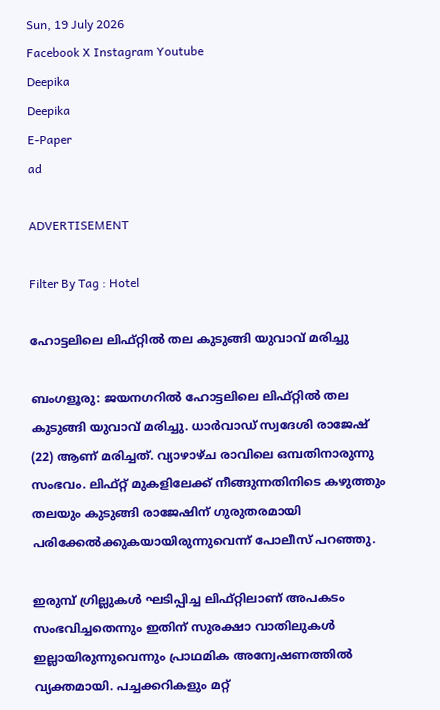Sun, 19 July 2026
Facebook X Instagram Youtube
Deepika
Deepika
E-Paper
ad

ADVERTISEMENT

Filter By Tag : Hotel

ഹോട്ടലിലെ ലിഫ്റ്റിൽ തല കുടുങ്ങി യുവാവ് മരിച്ചു

ബംഗളൂരു: ജയനഗറിൽ ഹോട്ടലിലെ ലിഫ്റ്റിൽ തല കുടുങ്ങി യുവാവ് മരിച്ചു. ധാർവാഡ് സ്വദേശി രാജേഷ് (22) ആണ് മരിച്ചത്. വ്യാഴാഴ്ച രാവിലെ ഒമ്പതിനാരുന്നു സംഭവം. ലിഫ്റ്റ് മുകളിലേക്ക് നീങ്ങുന്നതിനിടെ കഴുത്തും തലയും കുടുങ്ങി രാജേഷിന് ഗുരുതരമായി പരിക്കേൽക്കുകയായിരുന്നുവെന്ന് പോലീസ് പറഞ്ഞു.

ഇരുമ്പ് ഗ്രില്ലുകൾ ഘടിപ്പിച്ച ലിഫ്റ്റിലാണ് അപകടം സംഭവിച്ചതെന്നും ഇതിന് സുരക്ഷാ വാതിലുകൾ ഇല്ലായിരുന്നുവെന്നും പ്രാഥമിക അന്വേഷണത്തിൽ വ്യക്തമായി. പച്ചക്കറികളും മറ്റ്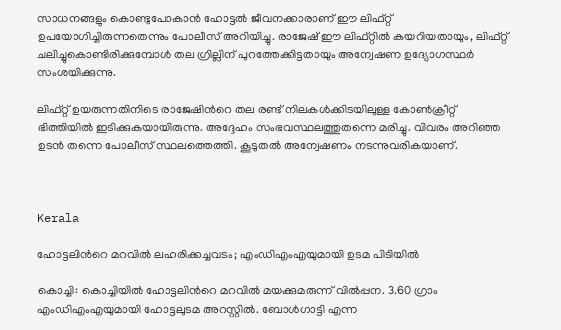സാധനങ്ങളും കൊണ്ടുപോകാൻ ഹോട്ടൽ ജീവനക്കാരാണ് ഈ ലിഫ്റ്റ് ഉപയോഗിച്ചിരുന്നതെന്നും പോലീസ് അറിയിച്ചു. രാജേഷ് ഈ ലിഫ്റ്റിൽ കയറിയതായും, ലിഫ്റ്റ് ചലിച്ചുകൊണ്ടിരിക്കുമ്പോൾ തല ഗ്രില്ലിന് പുറത്തേക്കിട്ടതായും അന്വേഷണ ഉദ്യോഗസ്ഥർ സംശയിക്കുന്നു.

ലിഫ്റ്റ് ഉയരുന്നതിനിടെ രാജേഷിന്‍റെ തല രണ്ട് നിലകൾക്കിടയിലുള്ള കോൺക്രീറ്റ് ഭിത്തിയിൽ ഇടിക്കുകയായിരുന്നു. അദ്ദേഹം സംഭവസ്ഥലത്തുതന്നെ മരിച്ചു. വിവരം അറിഞ്ഞ ഉടൻ തന്നെ പോലീസ് സ്ഥലത്തെത്തി. കൂടുതൽ അന്വേഷണം നടന്നുവരികയാണ്.



Kerala

ഹോട്ടലിന്‍റെ മറവില്‍ ലഹരിക്കച്ചവടം; എംഡിഎംഎയുമായി ഉടമ പിടിയില്‍

കൊച്ചി: കൊച്ചിയില്‍ ഹോട്ടലിന്‍റെ മറവില്‍ മയക്കുമരുന്ന് വില്‍പ്പന. 3.60 ഗ്രാം എംഡിഎംഎയുമായി ഹോട്ടലുടമ അറസ്റ്റില്‍. ബോള്‍ഗാട്ടി എന്ന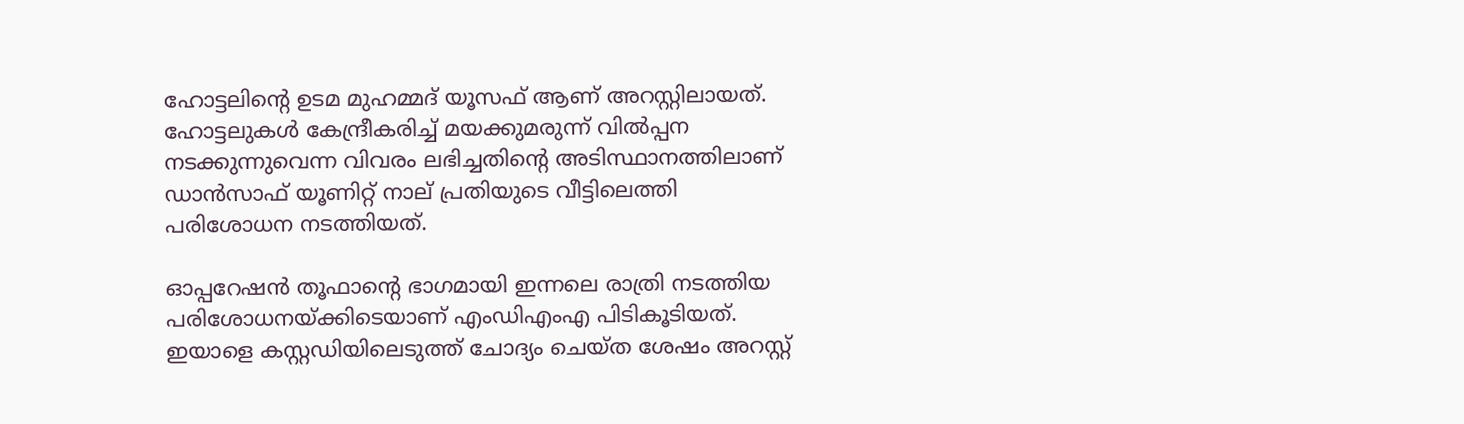ഹോട്ടലിന്‍റെ ഉടമ മുഹമ്മദ് യൂസഫ് ആണ് അറസ്റ്റിലായത്. ഹോട്ടലുകള്‍ കേന്ദ്രീകരിച്ച് മയക്കുമരുന്ന് വില്‍പ്പന നടക്കുന്നുവെന്ന വിവരം ലഭിച്ചതിന്‍റെ അടിസ്ഥാനത്തിലാണ് ഡാന്‍സാഫ് യൂണിറ്റ് നാല് പ്രതിയുടെ വീട്ടിലെത്തി പരിശോധന നടത്തിയത്.

ഓപ്പറേഷന്‍ തൂഫാന്‍റെ ഭാഗമായി ഇന്നലെ രാത്രി നടത്തിയ പരിശോധനയ്ക്കിടെയാണ് എംഡിഎംഎ പിടികൂടിയത്. ഇയാളെ കസ്റ്റഡിയിലെടുത്ത് ചോദ്യം ചെയ്ത ശേഷം അറസ്റ്റ്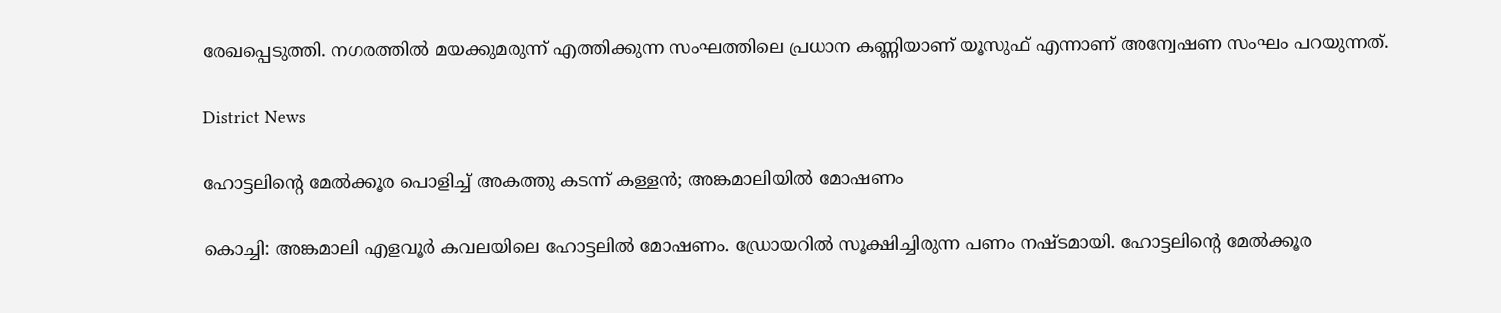രേഖപ്പെടുത്തി. നഗരത്തില്‍ മയക്കുമരുന്ന് എത്തിക്കുന്ന സംഘത്തിലെ പ്രധാന കണ്ണിയാണ് യൂസുഫ് എന്നാണ് അന്വേഷണ സംഘം പറയുന്നത്.

District News

ഹോട്ടലിന്‍റെ മേല്‍ക്കൂര പൊളിച്ച് അകത്തു കടന്ന് കള്ളന്‍; അങ്കമാലിയില്‍ മോഷണം

കൊച്ചി: അങ്കമാലി എളവൂര്‍ കവലയിലെ ഹോട്ടലില്‍ മോഷണം. ഡ്രോയറില്‍ സൂക്ഷിച്ചിരുന്ന പണം നഷ്ടമായി. ഹോട്ടലിന്റെ മേല്‍ക്കൂര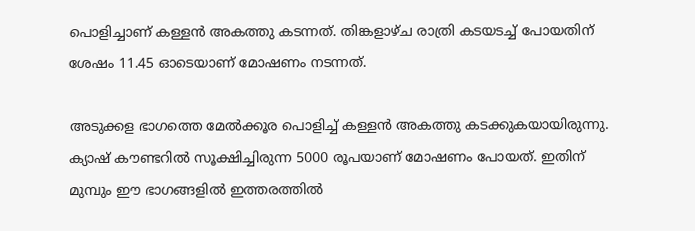പൊളിച്ചാണ് കള്ളന്‍ അകത്തു കടന്നത്. തിങ്കളാഴ്ച രാത്രി കടയടച്ച് പോയതിന് ശേഷം 11.45 ഓടെയാണ് മോഷണം നടന്നത്.

അടുക്കള ഭാഗത്തെ മേല്‍ക്കൂര പൊളിച്ച് കള്ളന്‍ അകത്തു കടക്കുകയായിരുന്നു. ക്യാഷ് കൗണ്ടറില്‍ സൂക്ഷിച്ചിരുന്ന 5000 രൂപയാണ് മോഷണം പോയത്. ഇതിന് മുമ്പും ഈ ഭാഗങ്ങളില്‍ ഇത്തരത്തില്‍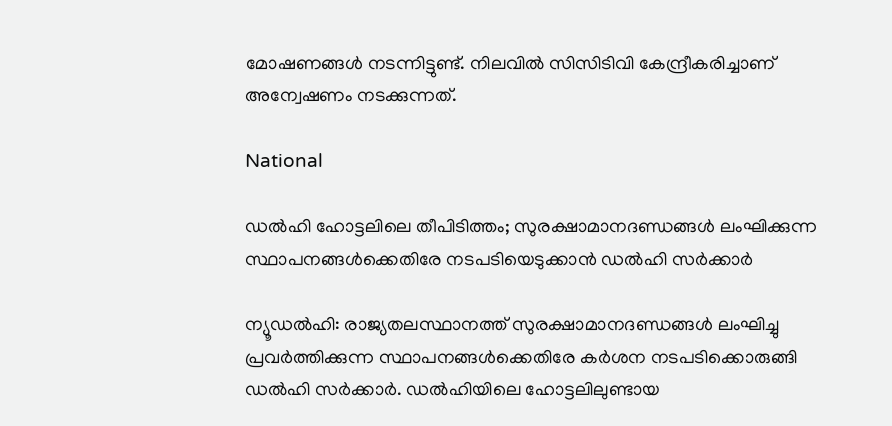മോഷണങ്ങള്‍ നടന്നിട്ടുണ്ട്. നിലവില്‍ സിസിടിവി കേന്ദ്രീകരിച്ചാണ് അന്വേഷണം നടക്കുന്നത്.

National

ഡൽഹി ഹോട്ടലിലെ തീപിടിത്തം; സുരക്ഷാമാനദണ്ഡങ്ങൾ ലംഘിക്കുന്ന സ്ഥാപനങ്ങൾക്കെതിരേ നടപടിയെടുക്കാൻ ഡൽഹി സർക്കാർ

ന്യൂഡൽഹി: രാജ്യതലസ്ഥാനത്ത് സുരക്ഷാമാനദണ്ഡങ്ങൾ ലംഘിച്ചു പ്രവർത്തിക്കുന്ന സ്ഥാപനങ്ങൾക്കെതിരേ കർശന നടപടിക്കൊരുങ്ങി ഡൽഹി സർക്കാർ. ഡൽഹിയിലെ ഹോട്ടലിലുണ്ടായ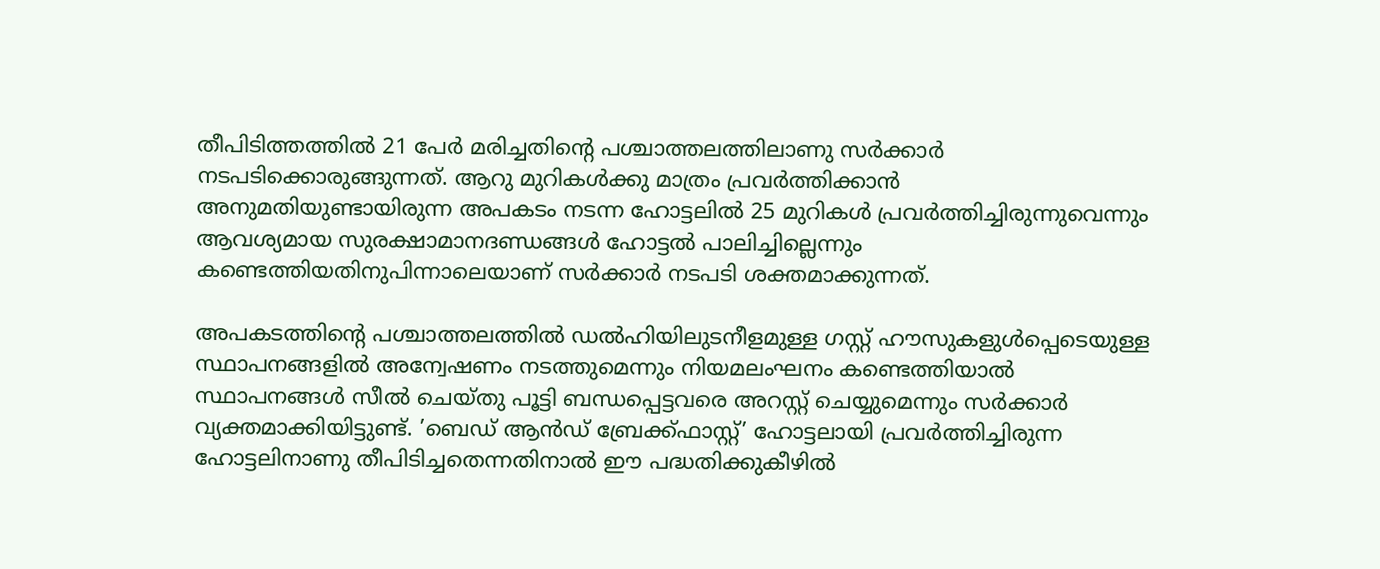തീപിടിത്തത്തിൽ 21 പേർ മരിച്ചതിന്‍റെ പശ്ചാത്തലത്തിലാണു സർക്കാർ നടപടിക്കൊരുങ്ങുന്നത്. ആറു മുറികൾക്കു മാത്രം പ്രവർത്തിക്കാൻ അനുമതിയുണ്ടായിരുന്ന അപകടം നടന്ന ഹോട്ടലിൽ 25 മുറികൾ പ്രവർത്തിച്ചിരുന്നുവെന്നും ആവശ്യമായ സുരക്ഷാമാനദണ്ഡങ്ങൾ ഹോട്ടൽ പാലിച്ചില്ലെന്നും കണ്ടെത്തിയതിനുപിന്നാലെയാണ് സർക്കാർ നടപടി ശക്തമാക്കുന്നത്.

അപകടത്തിന്‍റെ പശ്ചാത്തലത്തിൽ ഡൽഹിയിലുടനീളമുള്ള ഗസ്റ്റ് ഹൗസുകളുൾപ്പെടെയുള്ള സ്ഥാപനങ്ങളിൽ അന്വേഷണം നടത്തുമെന്നും നിയമലംഘനം കണ്ടെത്തിയാൽ സ്ഥാപനങ്ങൾ സീൽ ചെയ്തു പൂട്ടി ബന്ധപ്പെട്ടവരെ അറസ്റ്റ് ചെയ്യുമെന്നും സർക്കാർ വ്യക്തമാക്കിയിട്ടുണ്ട്. ’ബെഡ് ആൻഡ് ബ്രേക്ക്ഫാസ്റ്റ്’ ഹോട്ടലായി പ്രവർത്തിച്ചിരുന്ന ഹോട്ടലിനാണു തീപിടിച്ചതെന്നതിനാൽ ഈ പദ്ധതിക്കുകീഴിൽ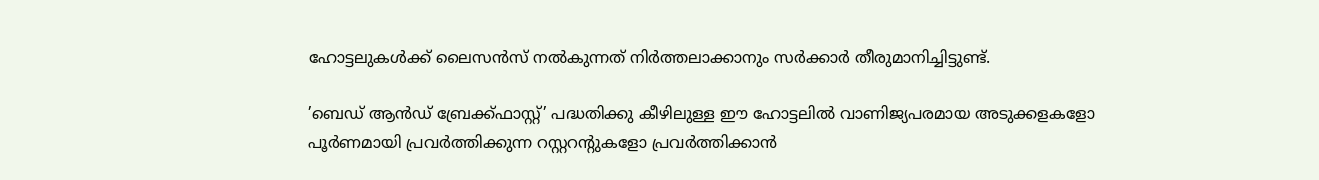ഹോട്ടലുകൾക്ക് ലൈസൻസ് നൽകുന്നത് നിർത്തലാക്കാനും സർക്കാർ തീരുമാനിച്ചിട്ടുണ്ട്.

’ബെഡ് ആൻഡ് ബ്രേക്ക്ഫാസ്റ്റ്’ പദ്ധതിക്കു കീഴിലുള്ള ഈ ഹോട്ടലിൽ വാണിജ്യപരമായ അടുക്കളകളോ പൂർണമായി പ്രവർത്തിക്കുന്ന റസ്റ്ററന്‍റുകളോ പ്രവർത്തിക്കാൻ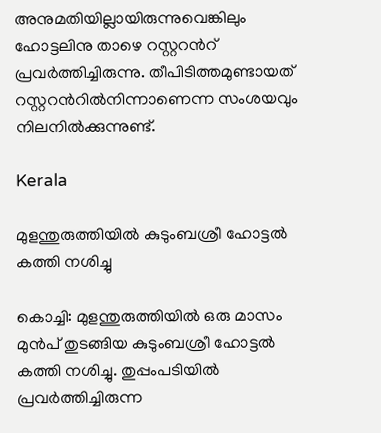അനുമതിയില്ലായിരുന്നുവെങ്കിലും ഹോട്ടലിനു താഴെ റസ്റ്ററന്‍റ് പ്രവർത്തിച്ചിരുന്നു. തീപിടിത്തമുണ്ടായത് റസ്റ്ററന്‍റിൽനിന്നാണെന്ന സംശയവും നിലനിൽക്കുന്നുണ്ട്.

Kerala

മുളന്തുരുത്തിയിൽ കുടുംബശ്രീ ഹോട്ടൽ കത്തി നശിച്ചു

കൊച്ചി: മുളന്തുരുത്തിയിൽ ഒരു മാസം മുൻപ് തുടങ്ങിയ കുടുംബശ്രീ ഹോട്ടൽ കത്തി നശിച്ചു. തുപ്പംപടിയിൽ പ്രവർത്തിച്ചിരുന്ന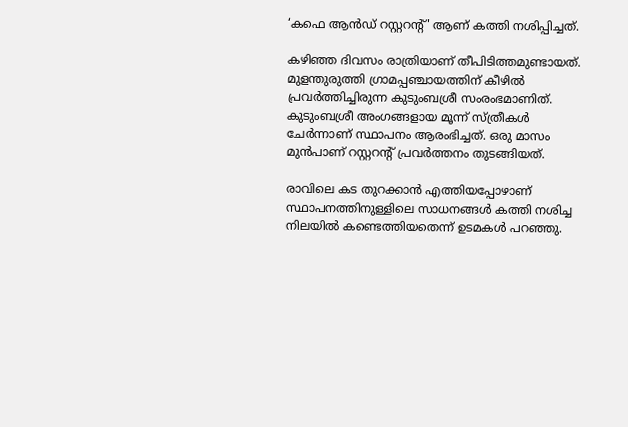‘കഫെ ആൻഡ് റസ്റ്ററന്‍റ്' ആണ് കത്തി നശിപ്പിച്ചത്.

കഴിഞ്ഞ ദിവസം രാത്രിയാണ് തീപിടിത്തമുണ്ടായത്. മുളന്തുരുത്തി ഗ്രാമപ്പഞ്ചായത്തിന് കീഴിൽ പ്രവർത്തിച്ചിരുന്ന കുടുംബശ്രീ സംരംഭമാണിത്. കുടുംബശ്രീ അംഗങ്ങളായ മൂന്ന് സ്ത്രീകൾ ചേർന്നാണ് സ്ഥാപനം ആരംഭിച്ചത്. ഒരു മാസം മുൻപാണ് റസ്റ്ററന്റ് പ്രവർത്തനം തുടങ്ങിയത്.

രാവിലെ കട തുറക്കാൻ എത്തിയപ്പോഴാണ് സ്ഥാപനത്തിനുള്ളിലെ സാധനങ്ങൾ കത്തി നശിച്ച നിലയിൽ കണ്ടെത്തിയതെന്ന് ഉടമകൾ പറഞ്ഞു.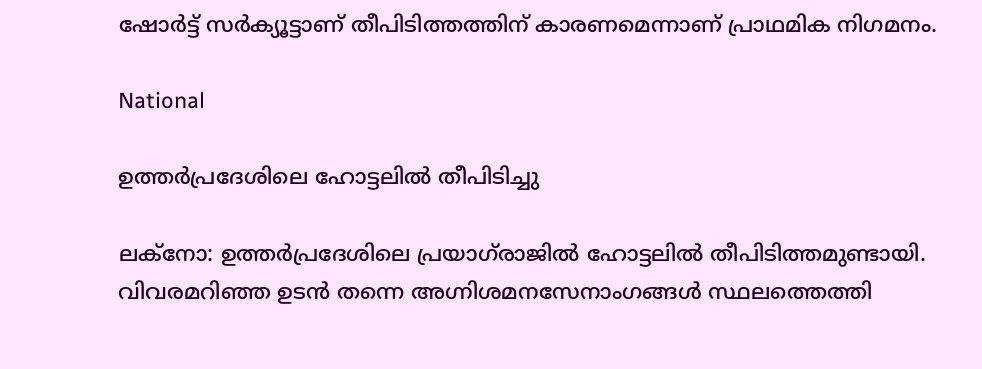ഷോർട്ട് സർക്യൂട്ടാണ് തീപിടിത്തത്തിന് കാരണമെന്നാണ് പ്രാഥമിക നിഗമനം.

National

ഉത്തർപ്രദേശിലെ ഹോട്ടലിൽ തീപിടിച്ചു

ലക്നോ: ഉത്തർപ്രദേശിലെ പ്രയാഗ്‌രാജിൽ ഹോട്ടലിൽ തീപിടിത്തമുണ്ടായി. വിവരമറിഞ്ഞ ഉടൻ തന്നെ അഗ്നിശമനസേനാംഗങ്ങൾ സ്ഥലത്തെത്തി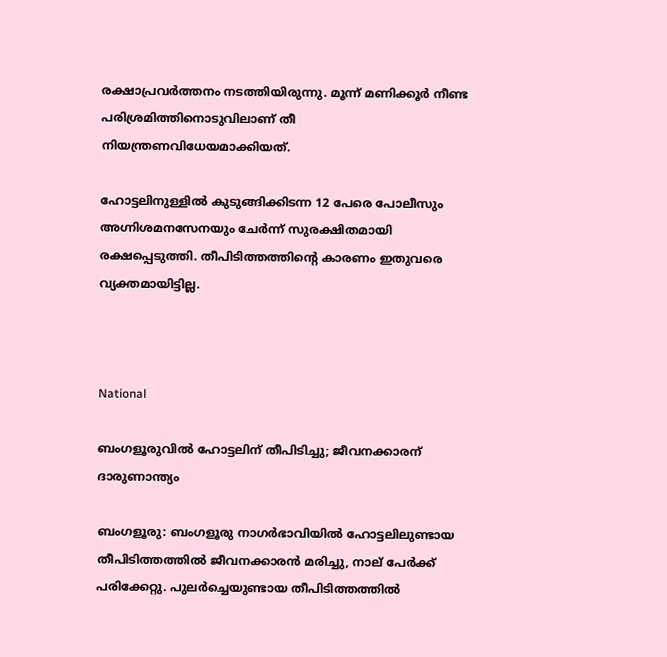രക്ഷാപ്രവർത്തനം നടത്തിയിരുന്നു. മൂന്ന് മണിക്കൂർ നീണ്ട പരിശ്രമിത്തിനൊടുവിലാണ് തീ നിയന്ത്രണവിധേയമാക്കിയത്.

ഹോട്ടലിനുള്ളിൽ കുടുങ്ങിക്കിടന്ന 12 പേരെ പോലീസും അഗ്നിശമനസേനയും ചേർന്ന് സുരക്ഷിതമായി രക്ഷപ്പെടുത്തി. തീപിടിത്തത്തിന്‍റെ കാരണം ഇതുവരെ വ്യക്തമായിട്ടില്ല.



National

ബംഗളൂരുവിൽ ഹോട്ടലിന് തീപിടിച്ചു; ജീവനക്കാരന് ദാരുണാന്ത്യം

ബംഗളൂരു: ബംഗളൂരു നാഗർഭാവിയിൽ ഹോട്ടലിലുണ്ടായ തീപിടിത്തത്തിൽ ജീവനക്കാരൻ മരിച്ചു, നാല് പേർക്ക് പരിക്കേറ്റു. പുലർച്ചെയുണ്ടായ തീപിടിത്തത്തിൽ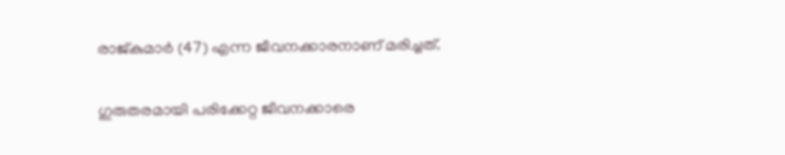രാജ്കുമാർ (47) എന്ന ജീവനക്കാരനാണ് മരിച്ചത്.

ഗുരുതരമായി പരിക്കേറ്റ ജീവനക്കാരെ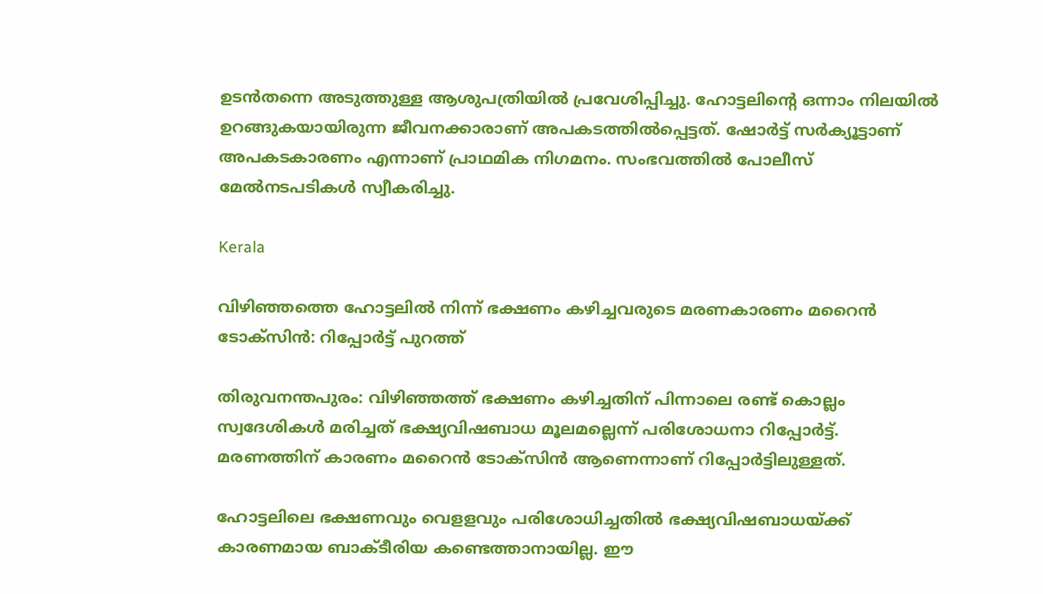ഉടൻതന്നെ അടുത്തുള്ള ആശുപത്രിയിൽ പ്രവേശിപ്പിച്ചു. ഹോട്ടലിന്‍റെ ഒന്നാം നിലയിൽ ഉറങ്ങുകയായിരുന്ന ജീവനക്കാരാണ് അപകടത്തിൽപ്പെട്ടത്. ഷോർട്ട് സർക്യൂട്ടാണ് അപകടകാരണം എന്നാണ് പ്രാഥമിക നിഗമനം. സംഭവത്തിൽ പോലീസ് മേൽനടപടികൾ സ്വീകരിച്ചു.

Kerala

വിഴിഞ്ഞത്തെ ഹോട്ടലിൽ നിന്ന് ഭക്ഷണം കഴിച്ചവരുടെ മരണകാരണം മറൈൻ ടോക്‌സിൻ: റിപ്പോർട്ട് പുറത്ത്

തിരുവനന്തപുരം: വിഴിഞ്ഞത്ത് ഭക്ഷണം കഴിച്ചതിന് പിന്നാലെ രണ്ട് കൊല്ലം സ്വദേശികള്‍ മരിച്ചത് ഭക്ഷ്യവിഷബാധ മൂലമല്ലെന്ന് പരിശോധനാ റിപ്പോര്‍ട്ട്. മരണത്തിന് കാരണം മറൈന്‍ ടോക്‌സിന്‍ ആണെന്നാണ് റിപ്പോർട്ടിലുള്ളത്.

ഹോട്ടലിലെ ഭക്ഷണവും വെളളവും പരിശോധിച്ചതില്‍ ഭക്ഷ്യവിഷബാധയ്ക്ക് കാരണമായ ബാക്ടീരിയ കണ്ടെത്താനായില്ല. ഈ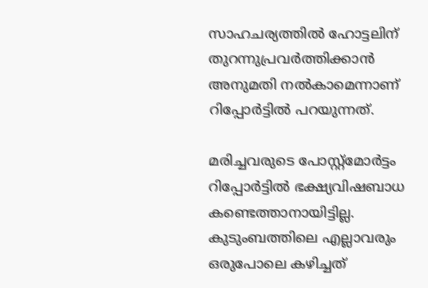സാഹചര്യത്തില്‍ ഹോട്ടലിന് തുറന്നുപ്രവര്‍ത്തിക്കാന്‍ അനുമതി നല്‍കാമെന്നാണ് റിപ്പോര്‍ട്ടില്‍ പറയുന്നത്.

മരിച്ചവരുടെ പോസ്റ്റ്‌മോര്‍ട്ടം റിപ്പോര്‍ട്ടില്‍ ഭക്ഷ്യവിഷബാധ കണ്ടെത്താനായിട്ടില്ല. കുടുംബത്തിലെ എല്ലാവരും ഒരുപോലെ കഴിച്ചത്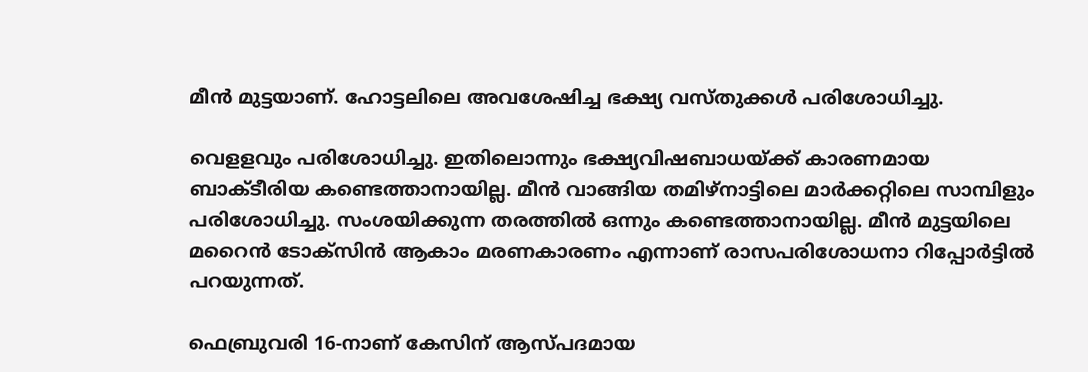മീന്‍ മുട്ടയാണ്. ഹോട്ടലിലെ അവശേഷിച്ച ഭക്ഷ്യ വസ്തുക്കള്‍ പരിശോധിച്ചു.

വെളളവും പരിശോധിച്ചു. ഇതിലൊന്നും ഭക്ഷ്യവിഷബാധയ്ക്ക് കാരണമായ ബാക്ടീരിയ കണ്ടെത്താനായില്ല. മീന്‍ വാങ്ങിയ തമിഴ്‌നാട്ടിലെ മാര്‍ക്കറ്റിലെ സാമ്പിളും പരിശോധിച്ചു. സംശയിക്കുന്ന തരത്തില്‍ ഒന്നും കണ്ടെത്താനായില്ല. മീന്‍ മുട്ടയിലെ മറൈന്‍ ടോക്‌സിന്‍ ആകാം മരണകാരണം എന്നാണ് രാസപരിശോധനാ റിപ്പോര്‍ട്ടില്‍ പറയുന്നത്.

ഫെബ്രുവരി 16-നാണ് കേസിന് ആസ്‌പദമായ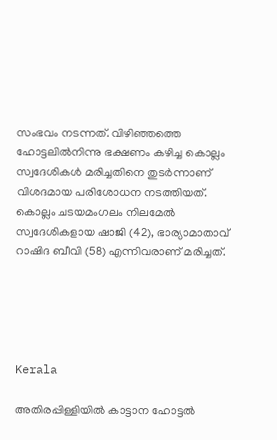സംഭവം നടന്നത്. വിഴിഞ്ഞത്തെ ഹോട്ടലിൽനിന്നു ഭക്ഷണം കഴിച്ച കൊല്ലം സ്വദേശികൾ മരിച്ചതിനെ തുടർന്നാണ് വിശദമായ പരിശോധന നടത്തിയത്. കൊല്ലം ചടയമംഗലം നിലമേൽ സ്വദേശികളായ ഷാജി (42), ഭാര്യാമാതാവ് റാഷിദ ബീവി (58) എന്നിവരാണ് മരിച്ചത്.





Kerala

അതിരപ്പിള്ളിയിൽ കാട്ടാന ഹോട്ടൽ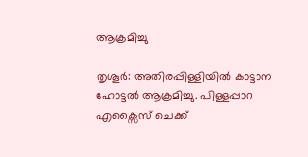ആക്രമിച്ചു

തൃശൂര്‍: അതിരപ്പിള്ളിയിൽ കാട്ടാന ഹോട്ടൽ ആക്രമിച്ചു. പിള്ളപ്പാറ എക്സൈസ് ചെക്ക്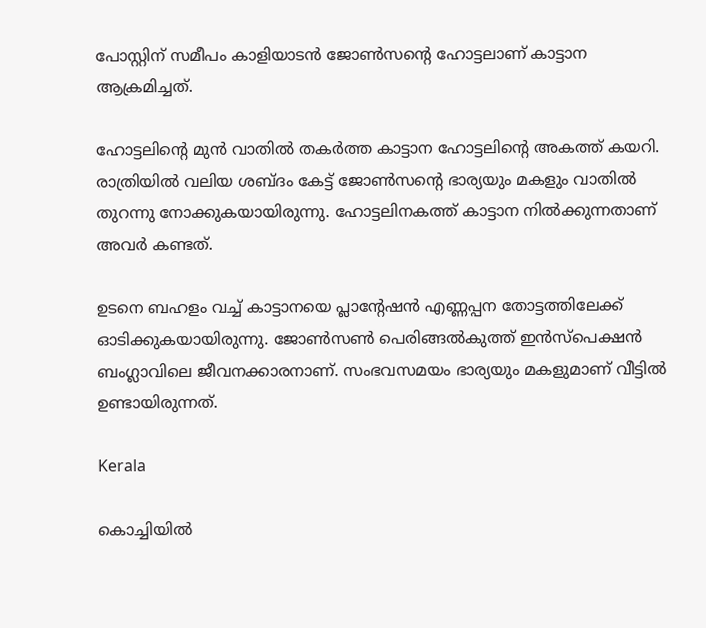പോസ്റ്റിന് സമീപം കാളിയാടൻ ജോൺസന്‍റെ ഹോട്ടലാണ് കാട്ടാന ആക്രമിച്ചത്.

ഹോട്ടലിന്‍റെ മുൻ വാതിൽ തകർത്ത കാട്ടാന ഹോട്ടലിന്‍റെ അകത്ത് കയറി. രാത്രിയിൽ വലിയ ശബ്ദം കേട്ട് ജോൺസന്‍റെ ഭാര്യയും മകളും വാതിൽ തുറന്നു നോക്കുകയായിരുന്നു. ഹോട്ടലിനകത്ത് കാട്ടാന നിൽക്കുന്നതാണ് അവര്‍ കണ്ടത്.

ഉടനെ ബഹളം വച്ച് കാട്ടാനയെ പ്ലാന്‍റേഷൻ എണ്ണപ്പന തോട്ടത്തിലേക്ക് ഓടിക്കുകയായിരുന്നു. ജോൺസൺ പെരിങ്ങൽകുത്ത് ഇൻസ്പെക്ഷൻ ബംഗ്ലാവിലെ ജീവനക്കാരനാണ്. സംഭവസമയം ഭാര്യയും മകളുമാണ് വീട്ടിൽ ഉണ്ടായിരുന്നത്.

Kerala

കൊച്ചിയിൽ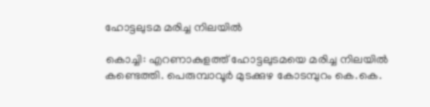ഹോട്ടലുടമ മരിച്ച നിലയിൽ

കൊച്ചി: എറണാകുളത്ത് ഹോട്ടലുടമയെ മരിച്ച നിലയിൽ കണ്ടെത്തി. പെരുമ്പാവൂർ മുടക്കുഴ കോടമ്പുറം കെ.കെ.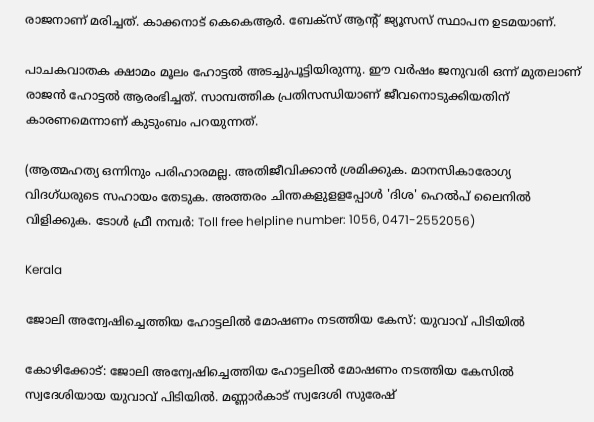രാജനാണ് മരിച്ചത്. കാക്കനാട് കെകെആർ. ബേക്സ് ആന്‍റ് ജ്യൂസസ് സ്ഥാപന ഉടമയാണ്.

പാചകവാതക ക്ഷാമം മൂലം ഹോട്ടൽ അടച്ചുപൂട്ടിയിരുന്നു. ഈ വർഷം ജനുവരി ഒന്ന് മുതലാണ് രാജൻ ഹോട്ടൽ ആരംഭിച്ചത്. സാമ്പത്തിക പ്രതിസന്ധിയാണ് ജീവനൊടുക്കിയതിന് കാരണമെന്നാണ് കുടുംബം പറയുന്നത്.

(ആത്മഹത്യ ഒന്നിനും പരിഹാരമല്ല. അതിജീവിക്കാൻ ശ്രമിക്കുക. മാനസികാരോഗ്യ വിദഗ്ധരുടെ സഹായം തേടുക. അത്തരം ചിന്തകളുളളപ്പോൾ 'ദിശ' ഹെൽപ് ലൈനിൽ വിളിക്കുക. ടോൾ ഫ്രീ നമ്പർ: Toll free helpline number: 1056, 0471-2552056)

Kerala

ജോലി അന്വേഷിച്ചെത്തിയ ഹോട്ടലില്‍ മോഷണം നടത്തിയ കേസ്: യുവാവ് പിടിയിൽ

കോഴിക്കോട്: ജോലി അന്വേഷിച്ചെത്തിയ ഹോട്ടലില്‍ മോഷണം നടത്തിയ കേസില്‍ സ്വദേശിയായ യുവാവ് പിടിയിൽ. മണ്ണാര്‍കാട് സ്വദേശി സുരേഷ്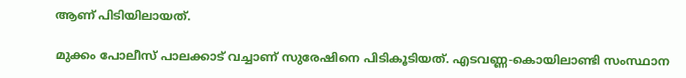ആണ് പിടിയിലായത്.

മുക്കം പോലീസ് പാലക്കാട് വച്ചാണ് സുരേഷിനെ പിടികൂടിയത്. എടവണ്ണ-കൊയിലാണ്ടി സംസ്ഥാന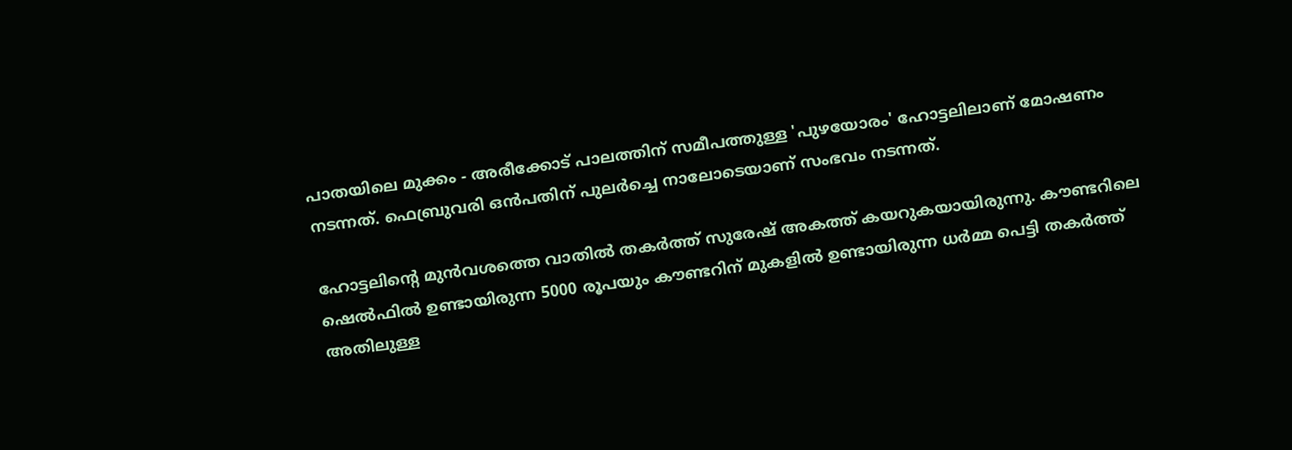പാതയിലെ മുക്കം - അരീക്കോട് പാലത്തിന് സമീപത്തുള്ള 'പുഴയോരം' ഹോട്ടലിലാണ് മോഷണം നടന്നത്. ഫെബ്രുവരി ഒന്‍പതിന് പുലര്‍ച്ചെ നാലോടെയാണ് സംഭവം നടന്നത്.

ഹോട്ടലിന്‍റെ മുന്‍വശത്തെ വാതില്‍ തകര്‍ത്ത് സുരേഷ് അകത്ത് കയറുകയായിരുന്നു. കൗണ്ടറിലെ ഷെല്‍ഫില്‍ ഉണ്ടായിരുന്ന 5000 രൂപയും കൗണ്ടറിന് മുകളില്‍ ഉണ്ടായിരുന്ന ധര്‍മ്മ പെട്ടി തകര്‍ത്ത് അതിലുള്ള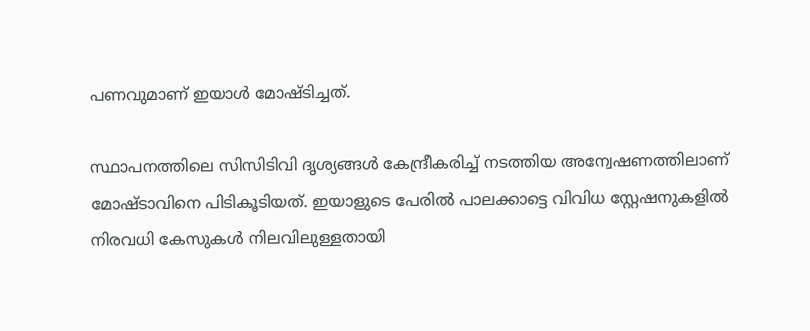പണവുമാണ് ഇയാള്‍ മോഷ്ടിച്ചത്.

സ്ഥാപനത്തിലെ സിസിടിവി ദൃശ്യങ്ങള്‍ കേന്ദ്രീകരിച്ച് നടത്തിയ അന്വേഷണത്തിലാണ് മോഷ്ടാവിനെ പിടികൂടിയത്. ഇയാളുടെ പേരില്‍ പാലക്കാട്ടെ വിവിധ സ്റ്റേഷനുകളില്‍ നിരവധി കേസുകള്‍ നിലവിലുള്ളതായി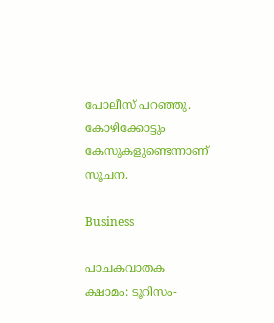പോലീസ് പറഞ്ഞു. കോഴിക്കോട്ടും കേസുകളുണ്ടെന്നാണ് സൂചന.

Business

പാചകവാതക ക്ഷാമം: ടൂറിസം-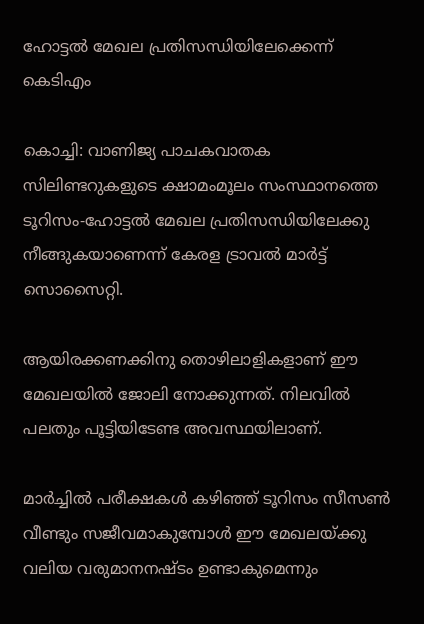ഹോട്ടല്‍ മേഖല പ്രതിസന്ധിയിലേക്കെന്ന് കെടിഎം

കൊച്ചി: വാണിജ്യ പാചകവാതക സിലിണ്ടറുകളുടെ ക്ഷാമംമൂലം സംസ്ഥാനത്തെ ടൂറിസം-ഹോട്ടല്‍ മേഖല പ്രതിസന്ധിയിലേക്കു നീങ്ങുകയാണെന്ന് കേരള ട്രാവല്‍ മാര്‍ട്ട് സൊസൈറ്റി.

ആയിരക്കണക്കിനു തൊഴിലാളികളാണ് ഈ മേഖലയില്‍ ജോലി നോക്കുന്നത്. നിലവില്‍ പലതും പൂട്ടിയിടേണ്ട അവസ്ഥയിലാണ്.

മാര്‍ച്ചില്‍ പരീക്ഷകള്‍ കഴിഞ്ഞ് ടൂറിസം സീസണ്‍ വീണ്ടും സജീവമാകുമ്പോള്‍ ഈ മേഖലയ്ക്കു വലിയ വരുമാനനഷ്‌ടം ഉണ്ടാകുമെന്നും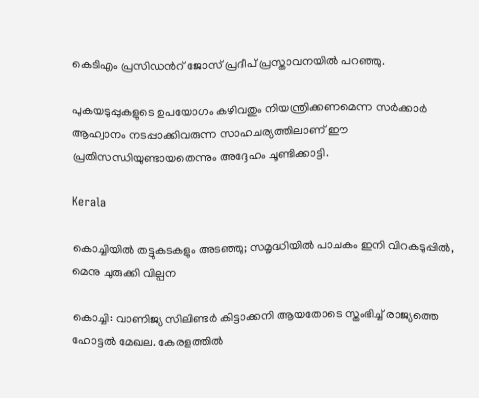കെടിഎം പ്രസിഡന്‍റ് ജോസ് പ്രദീപ് പ്രസ്താവനയിൽ പറഞ്ഞു.

പുകയടുപ്പുകളുടെ ഉപയോഗം കഴിവതും നിയന്ത്രിക്കണമെന്ന സർക്കാർ ആഹ്വാനം നടപ്പാക്കിവരുന്ന സാഹചര്യത്തിലാണ് ഈ പ്രതിസന്ധിയുണ്ടായതെന്നും അദ്ദേഹം ചൂണ്ടിക്കാട്ടി.

Kerala

കൊച്ചിയില്‍ തട്ടുകടകളും അടഞ്ഞു; സമൃദ്ധിയില്‍ പാചകം ഇനി വിറകടുപ്പില്‍, മെനു ചുരുക്കി വില്പന

കൊച്ചി: വാണിജ്യ സിലിണ്ടര്‍ കിട്ടാക്കനി ആയതോടെ സ്തംഭിച്ച് രാജ്യത്തെ ഹോട്ടല്‍ മേഖല. കേരളത്തില്‍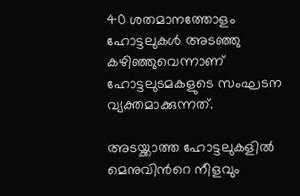40 ശതമാനത്തോളം ഹോട്ടലുകള്‍ അടഞ്ഞു കഴിഞ്ഞുവെന്നാണ് ഹോട്ടലുടമകളുടെ സംഘടന വ്യക്തമാക്കുന്നത്.

അടയ്ക്കാത്ത ഹോട്ടലുകളില്‍ മെനുവിന്‍റെ നീളവും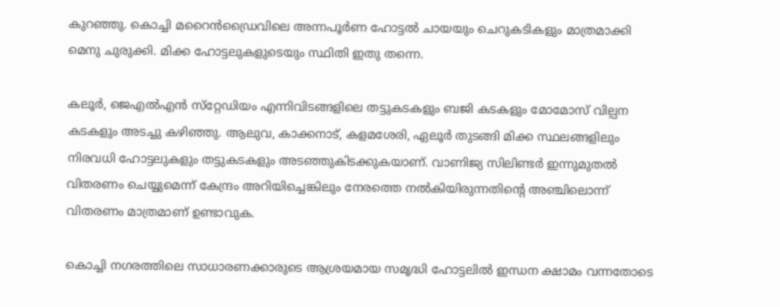കുറഞ്ഞു. കൊച്ചി മറൈന്‍ഡ്രൈവിലെ അന്നപൂര്‍ണ ഹോട്ടല്‍ ചായയും ചെറുകടികളും മാത്രമാക്കി മെനു ചുരുക്കി. മിക്ക ഹോട്ടലുകളുടെയും സ്ഥിതി ഇതു തന്നെ.

കലൂര്‍, ജെഎല്‍എന്‍ സ്‌റ്റേഡിയം എന്നിവിടങ്ങളിലെ തട്ടുകടകളും ബജി കടകളും മോമോസ് വില്പന കടകളും അടച്ചു കഴിഞ്ഞു. ആലുവ, കാക്കനാട്, കളമശേരി, ഏലൂര്‍ തുടങ്ങി മിക്ക സ്ഥലങ്ങളിലും നിരവധി ഹോട്ടലുകളും തട്ടുകടകളും അടഞ്ഞുകിടക്കുകയാണ്. വാണിജ്യ സിലിണ്ടര്‍ ഇന്നുമുതല്‍ വിതരണം ചെയ്യുമെന്ന് കേന്ദ്രം അറിയിച്ചെങ്കിലും നേരത്തെ നല്‍കിയിരുന്നതിന്‍റെ അഞ്ചിലൊന്ന് വിതരണം മാത്രമാണ് ഉണ്ടാവുക.

കൊച്ചി നഗരത്തിലെ സാധാരണക്കാരുടെ ആശ്രയമായ സമൃദ്ധി ഹോട്ടലില്‍ ഇന്ധന ക്ഷാമം വന്നതോടെ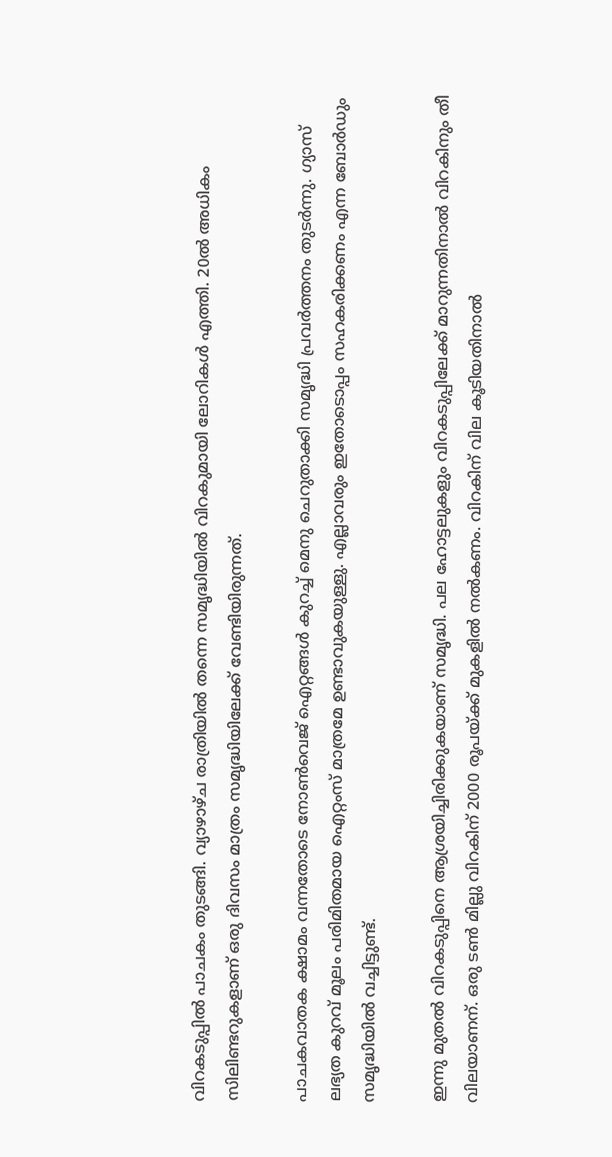വിറകടുപ്പില്‍ പാചകം തുടങ്ങി. വ്യാഴാഴ്ച രാത്രിയില്‍ തന്നെ സമൃദ്ധിയില്‍ വിറകുമായി ലോറികള്‍ എത്തി. 20ല്‍ അധികം സിലിണ്ടറുകളാണ് ഒരു ദിവസം മാത്രം സമൃദ്ധിയിലേക്ക് വേണ്ടിയിരുന്നത്.

പാചകവാതക ക്ഷാമം വന്നതോടെ നോണ്‍വെജ് ഐറ്റങ്ങള്‍ കുറച്ച് മെനു ചെറുതാക്കി സമൃദ്ധി പ്രവര്‍ത്തനം തുടര്‍ന്നു. ഗ്യാസ് ലഭ്യത കുറവ് മൂലം പരിമിതമായ ഐറ്റംസ് മാത്രമേ ഉണ്ടാവുകയുള്ളു. എല്ലാവരും ഇതോടൊപ്പം സഹകരിക്കണം എന്ന ബോര്‍ഡും സമൃദ്ധിയില്‍ വച്ചിട്ടുണ്ട്.

ഇന്നു മുതല്‍ വിറകടുപ്പിനെ ആശ്രയിച്ചിരിക്കുകയാണ് സമൃദ്ധി. പല ഹോട്ടലുകളും വിറകടുപ്പിലേക്ക് മാറുന്നതിനാല്‍ വിറകിനും തീ വിലയാണന്. ഒരു ടണ്‍ മില്ലു വിറകിന് 2000 രൂപയ്ക്ക് മുകളില്‍ നല്‍കണം. വിറകിന് വില കൂടിയതിനാല്‍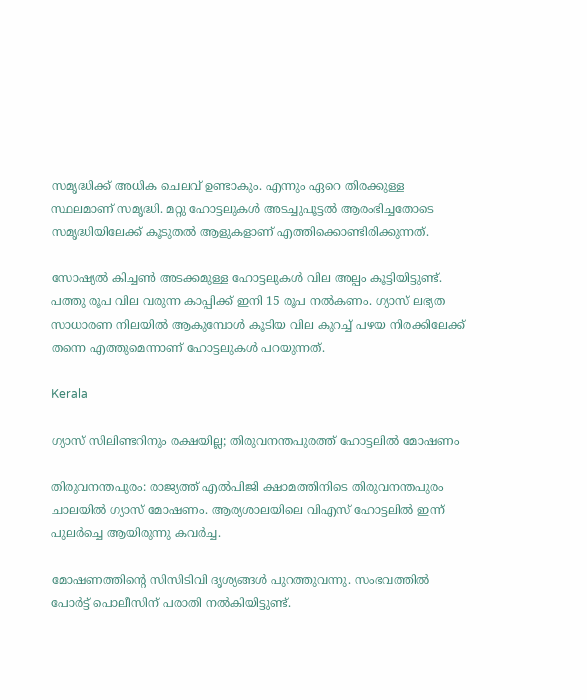സമൃദ്ധിക്ക് അധിക ചെലവ് ഉണ്ടാകും. എന്നും ഏറെ തിരക്കുള്ള സ്ഥലമാണ് സമൃദ്ധി. മറ്റു ഹോട്ടലുകള്‍ അടച്ചുപൂട്ടല്‍ ആരംഭിച്ചതോടെ സമൃദ്ധിയിലേക്ക് കൂടുതല്‍ ആളുകളാണ് എത്തിക്കൊണ്ടിരിക്കുന്നത്.

സോഷ്യല്‍ കിച്ചണ്‍ അടക്കമുള്ള ഹോട്ടലുകള്‍ വില അല്പം കൂട്ടിയിട്ടുണ്ട്. പത്തു രൂപ വില വരുന്ന കാപ്പിക്ക് ഇനി 15 രൂപ നല്‍കണം. ഗ്യാസ് ലഭ്യത സാധാരണ നിലയില്‍ ആകുമ്പോള്‍ കൂടിയ വില കുറച്ച് പഴയ നിരക്കിലേക്ക് തന്നെ എത്തുമെന്നാണ് ഹോട്ടലുകള്‍ പറയുന്നത്.

Kerala

ഗ്യാസ് സിലിണ്ടറിനും രക്ഷയില്ല; തിരുവനന്തപുരത്ത് ഹോട്ടലിൽ മോഷണം

തിരുവനന്തപുരം: രാജ്യത്ത് എൽപിജി ക്ഷാമത്തിനിടെ തിരുവനന്തപുരം ചാലയിൽ ഗ്യാസ് മോഷണം. ആര്യശാലയിലെ വിഎസ് ഹോട്ടലിൽ ഇന്ന് പുലർച്ചെ ആയിരുന്നു കവർച്ച.

മോഷണത്തിന്‍റെ സിസിടിവി ദൃശ്യങ്ങൾ പുറത്തുവന്നു. സംഭവത്തിൽ പോർട്ട് പൊലീസിന് പരാതി നൽകിയിട്ടുണ്ട്.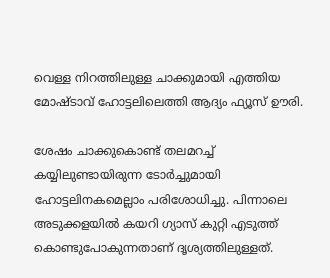വെള്ള നിറത്തിലുള്ള ചാക്കുമായി എത്തിയ മോഷ്ടാവ് ഹോട്ടലിലെത്തി ആദ്യം ഫ്യൂസ് ഊരി.

ശേഷം ചാക്കുകൊണ്ട് തലമറച്ച് കയ്യിലുണ്ടായിരുന്ന ടോർച്ചുമായി ഹോട്ടലിനകമെല്ലാം പരിശോധിച്ചു. പിന്നാലെ അടുക്കളയിൽ കയറി ഗ്യാസ് കുറ്റി എടുത്ത് കൊണ്ടുപോകുന്നതാണ് ദൃശ്യത്തിലുള്ളത്.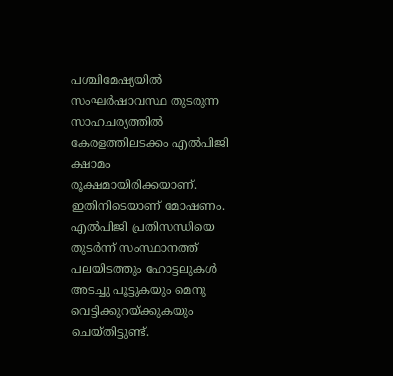പശ്ചിമേഷ്യയിൽ സംഘർഷാവസ്ഥ തുടരുന്ന സാഹചര്യത്തിൽ കേരളത്തിലടക്കം എൽപിജി ക്ഷാമം രൂക്ഷമായിരിക്കയാണ്. ഇതിനിടെയാണ് മോഷണം. എൽപിജി പ്രതിസന്ധിയെ തുടർന്ന് സംസ്ഥാനത്ത് പലയിടത്തും ഹോട്ടലുകൾ അടച്ചു പൂട്ടുകയും മെനു വെട്ടിക്കുറയ്ക്കുകയും ചെയ്തിട്ടുണ്ട്.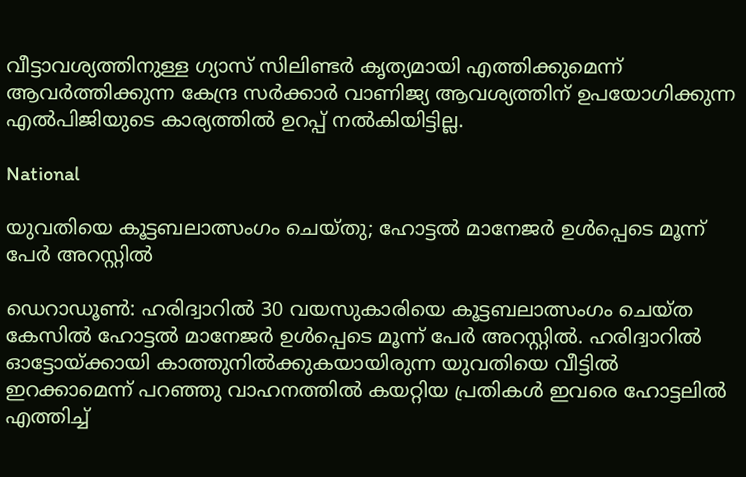വീട്ടാവശ്യത്തിനുള്ള ഗ്യാസ് സിലിണ്ടർ കൃത്യമായി എത്തിക്കുമെന്ന് ആവർത്തിക്കുന്ന കേന്ദ്ര സർക്കാർ വാണിജ്യ ആവശ്യത്തിന് ഉപയോഗിക്കുന്ന എൽപിജിയുടെ കാര്യത്തിൽ ഉറപ്പ് നൽകിയിട്ടില്ല.

National

യുവതിയെ കൂട്ടബലാത്സംഗം ചെയ്തു; ഹോട്ടൽ മാനേജർ ഉൾപ്പെടെ മൂന്ന് പേർ അറസ്റ്റിൽ

ഡെറാഡൂൺ: ഹരിദ്വാറിൽ 30 വയസുകാരിയെ കൂട്ടബലാത്സംഗം ചെയ്ത കേസിൽ ഹോട്ടൽ മാനേജർ ഉൾപ്പെടെ മൂന്ന് പേർ അറസ്റ്റിൽ. ഹരിദ്വാറിൽ ഓട്ടോയ്ക്കായി കാത്തുനിൽക്കുകയായിരുന്ന യുവതിയെ വീട്ടിൽ ഇറക്കാമെന്ന് പറഞ്ഞു വാഹനത്തിൽ കയറ്റിയ പ്രതികൾ ഇവരെ ഹോട്ടലിൽ എത്തിച്ച്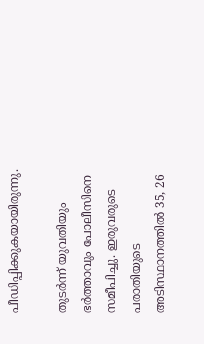പീഡിപ്പിക്കുകയായിരുന്നു.

തുടർന്ന് യുവതിയും ഭർത്താവും പോലീസിനെ സമീപിച്ചു. ഇരുവരുടെ പരാതിയുടെ അടിസ്ഥാനത്തിൽ 35, 26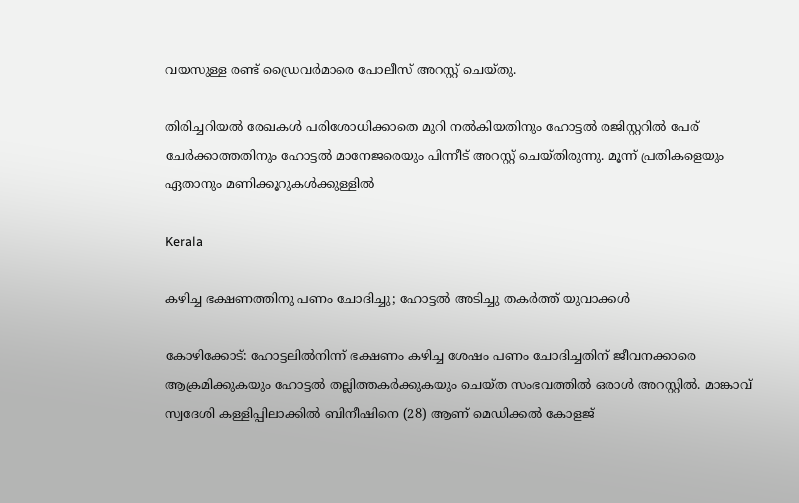വയസുള്ള രണ്ട് ഡ്രൈവർമാരെ പോലീസ് അറസ്റ്റ് ചെയ്തു.

തിരിച്ചറിയൽ രേഖകൾ പരിശോധിക്കാതെ മുറി നൽകിയതിനും ഹോട്ടൽ രജിസ്റ്ററിൽ പേര് ചേർക്കാത്തതിനും ഹോട്ടൽ മാനേജരെയും പിന്നീട് അറസ്റ്റ് ചെയ്തിരുന്നു. മൂന്ന് പ്രതികളെയും ഏതാനും മണിക്കൂറുകൾക്കുള്ളിൽ

Kerala

കഴിച്ച ഭക്ഷണത്തിനു പണം ചോദിച്ചു; ഹോട്ടൽ അടിച്ചു തകർത്ത് യുവാക്കൾ

കോഴിക്കോട്: ഹോട്ടലിൽനിന്ന് ഭക്ഷണം കഴിച്ച ശേഷം പണം ചോദിച്ചതിന് ജീവനക്കാരെ ആക്രമിക്കുകയും ഹോട്ടൽ തല്ലിത്തകർക്കുകയും ചെയ്ത സംഭവത്തിൽ ഒരാൾ അറസ്റ്റിൽ. മാങ്കാവ് സ്വദേശി കള്ളിപ്പിലാക്കിൽ ബിനീഷിനെ (28) ആണ് മെഡിക്കൽ കോളജ്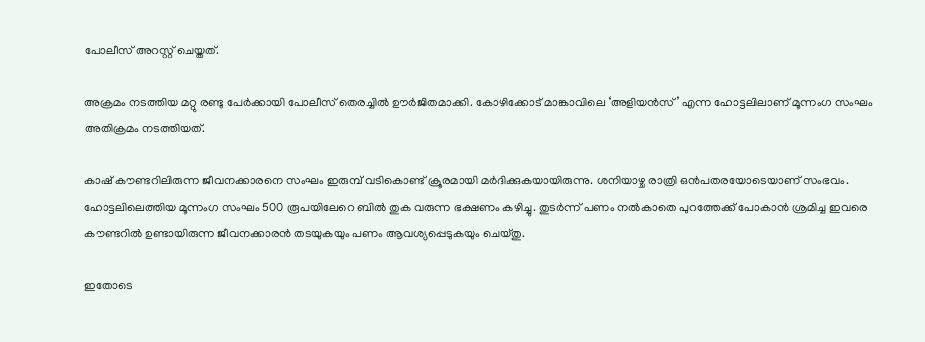പോലീസ് അറസ്റ്റ് ചെയ്തത്.

അക്രമം നടത്തിയ മറ്റു രണ്ടു പേർക്കായി പോലീസ് തെരച്ചിൽ ഊർജിതമാക്കി. കോഴിക്കോട് മാങ്കാവിലെ ‘അളിയൻസ്’ എന്ന ഹോട്ടലിലാണ് മൂന്നംഗ സംഘം അതിക്രമം നടത്തിയത്.

കാഷ് കൗണ്ടറിലിരുന്ന ജീവനക്കാരനെ സംഘം ഇരുമ്പ് വടികൊണ്ട് ക്രൂരമായി മർദിക്കുകയായിരുന്നു. ശനിയാഴ്ച രാത്രി ഒൻപതരയോടെയാണ് സംഭവം. ഹോട്ടലിലെത്തിയ മൂന്നംഗ സംഘം 500 രൂപയിലേറെ ബിൽ തുക വരുന്ന ഭക്ഷണം കഴിച്ചു. തുടർന്ന് പണം നൽകാതെ പുറത്തേക്ക് പോകാൻ ശ്രമിച്ച ഇവരെ കൗണ്ടറിൽ ഉണ്ടായിരുന്ന ജീവനക്കാരൻ തടയുകയും പണം ആവശ്യപ്പെടുകയും ചെയ്തു.

ഇതോടെ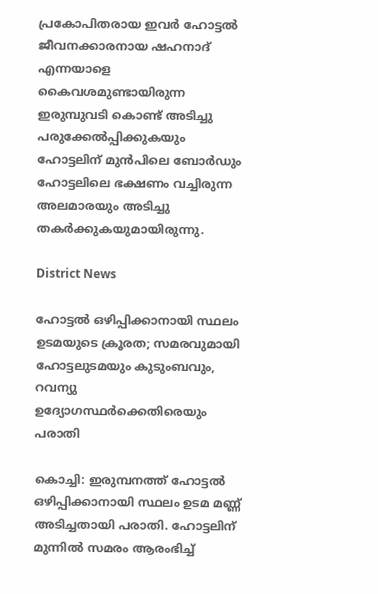പ്രകോപിതരായ ഇവർ ഹോട്ടൽ ജീവനക്കാരനായ ഷഹനാദ് എന്നയാളെ കൈവശമുണ്ടായിരുന്ന ഇരുമ്പുവടി കൊണ്ട് അടിച്ചു പരുക്കേൽപ്പിക്കുകയും ഹോട്ടലിന് മുൻപിലെ ബോർഡും ഹോട്ടലിലെ ഭക്ഷണം വച്ചിരുന്ന അലമാരയും അടിച്ചു തകർക്കുകയുമായിരുന്നു.

District News

ഹോട്ടല്‍ ഒഴിപ്പിക്കാനായി സ്ഥലം ഉടമയുടെ ക്രൂരത; സമരവുമായി ഹോട്ടലുടമയും കുടുംബവും, റവന്യു ഉദ്യോഗസ്ഥര്‍ക്കെതിരെയും പരാതി

കൊച്ചി: ഇരുമ്പനത്ത് ഹോട്ടല്‍ ഒഴിപ്പിക്കാനായി സ്ഥലം ഉടമ മണ്ണ് അടിച്ചതായി പരാതി. ഹോട്ടലിന് മുന്നില്‍ സമരം ആരംഭിച്ച്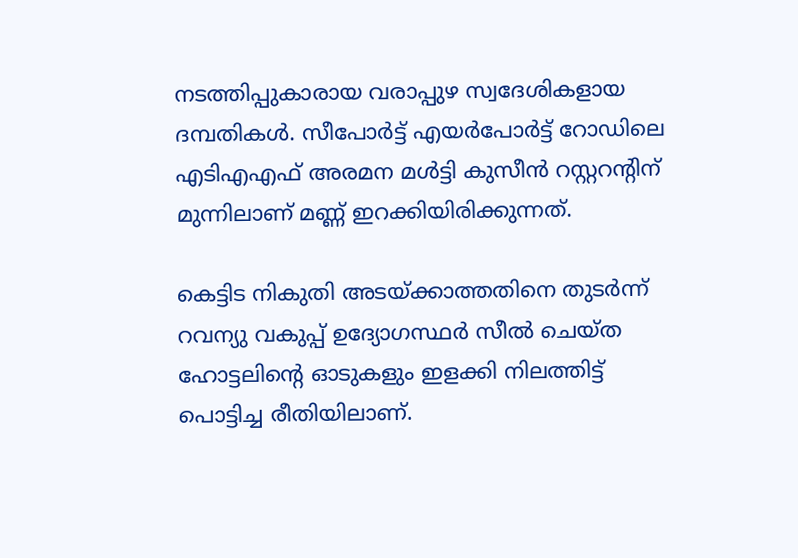നടത്തിപ്പുകാരായ വരാപ്പുഴ സ്വദേശികളായ ദമ്പതികള്‍. സീപോര്‍ട്ട് എയര്‍പോര്‍ട്ട് റോഡിലെ എടിഎഎഫ് അരമന മള്‍ട്ടി കുസീന്‍ റസ്റ്ററന്‍റിന് മുന്നിലാണ് മണ്ണ് ഇറക്കിയിരിക്കുന്നത്.

കെട്ടിട നികുതി അടയ്ക്കാത്തതിനെ തുടര്‍ന്ന് റവന്യു വകുപ്പ് ഉദ്യോഗസ്ഥര്‍ സീല്‍ ചെയ്ത ഹോട്ടലിന്‍റെ ഓടുകളും ഇളക്കി നിലത്തിട്ട് പൊട്ടിച്ച രീതിയിലാണ്.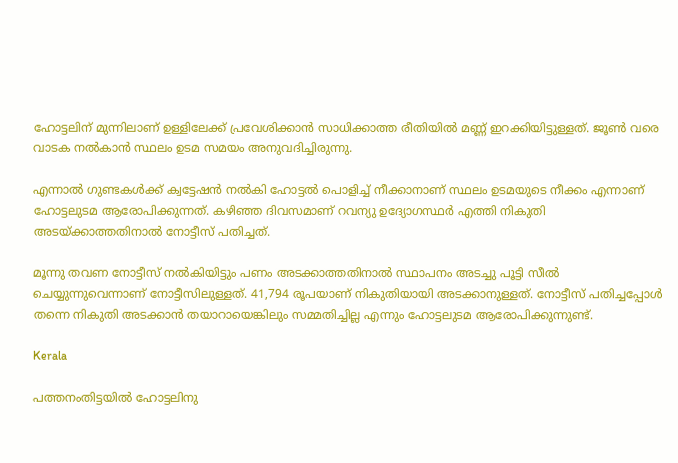ഹോട്ടലിന് മുന്നിലാണ് ഉള്ളിലേക്ക് പ്രവേശിക്കാന്‍ സാധിക്കാത്ത രീതിയില്‍ മണ്ണ് ഇറക്കിയിട്ടുള്ളത്. ജൂണ്‍ വരെ വാടക നല്‍കാന്‍ സ്ഥലം ഉടമ സമയം അനുവദിച്ചിരുന്നു.

എന്നാല്‍ ഗുണ്ടകള്‍ക്ക് ക്വട്ടേഷന്‍ നല്‍കി ഹോട്ടല്‍ പൊളിച്ച് നീക്കാനാണ് സ്ഥലം ഉടമയുടെ നീക്കം എന്നാണ് ഹോട്ടലുടമ ആരോപിക്കുന്നത്. കഴിഞ്ഞ ദിവസമാണ് റവന്യു ഉദ്യോഗസ്ഥര്‍ എത്തി നികുതി അടയ്ക്കാത്തതിനാല്‍ നോട്ടീസ് പതിച്ചത്.

മൂന്നു തവണ നോട്ടീസ് നല്‍കിയിട്ടും പണം അടക്കാത്തതിനാല്‍ സ്ഥാപനം അടച്ചു പൂട്ടി സീല്‍ ചെയ്യുന്നുവെന്നാണ് നോട്ടീസിലുള്ളത്. 41,794 രൂപയാണ് നികുതിയായി അടക്കാനുള്ളത്. നോട്ടീസ് പതിച്ചപ്പോള്‍ തന്നെ നികുതി അടക്കാന്‍ തയാറായെങ്കിലും സമ്മതിച്ചില്ല എന്നും ഹോട്ടലുടമ ആരോപിക്കുന്നുണ്ട്.

Kerala

പത്തനംതിട്ടയിൽ ഹോട്ടലിനു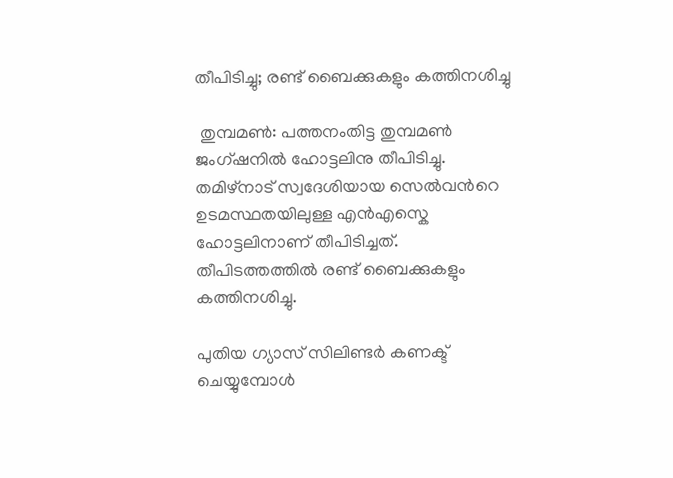തീപിടിച്ചു; രണ്ട് ബൈക്കുകളും കത്തിനശിച്ചു

 തുമ്പമൺ: പത്തനംതിട്ട തുമ്പമൺ ജംഗ്ഷനിൽ ഹോട്ടലിനു തീപിടിച്ചു. തമിഴ്നാട് സ്വദേശിയായ സെൽവന്‍റെ ഉടമസ്ഥതയിലുള്ള എൻഎസ്കെ ഹോട്ടലിനാണ് തീപിടിച്ചത്. തീപിടത്തത്തിൽ രണ്ട് ബൈക്കുകളും കത്തിനശിച്ചു.

പുതിയ ഗ്യാസ് സിലിണ്ടർ കണക്ട് ചെയ്യുമ്പോൾ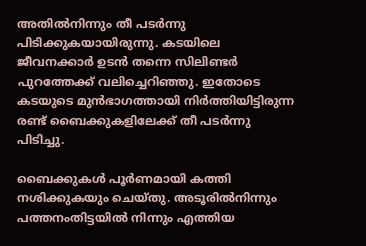അതിൽനിന്നും തീ പടർന്നു പിടിക്കുകയായിരുന്നു. കടയിലെ ജീവനക്കാർ ഉടൻ തന്നെ സിലിണ്ടർ പുറത്തേക്ക് വലിച്ചെറിഞ്ഞു. ഇതോടെ കടയുടെ മുൻഭാഗത്തായി നിർത്തിയിട്ടിരുന്ന രണ്ട് ബൈക്കുകളിലേക്ക് തീ പടർന്നു പിടിച്ചു.

ബൈക്കുകൾ പൂർണമായി കത്തി നശിക്കുകയും ചെയ്തു. അടൂരിൽനിന്നും പത്തനംതിട്ടയിൽ നിന്നും എത്തിയ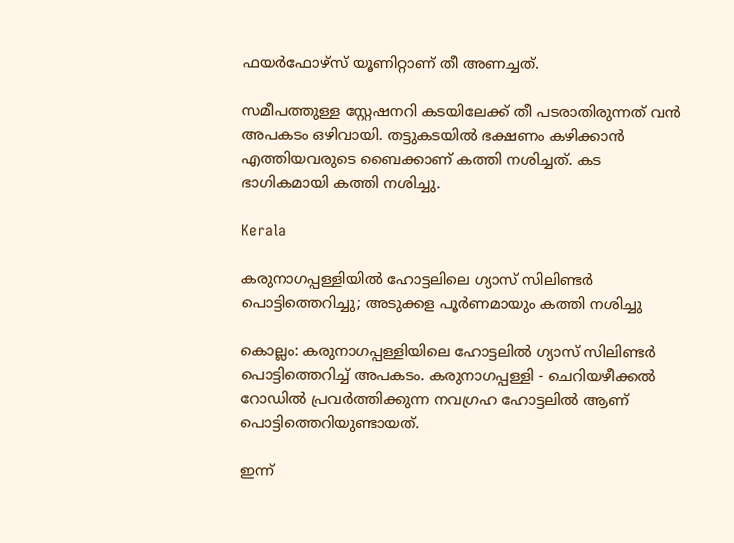ഫയർഫോഴ്സ് യൂണിറ്റാണ് തീ അണച്ചത്.

സമീപത്തുള്ള സ്റ്റേഷനറി കടയിലേക്ക് തീ പടരാതിരുന്നത് വൻ അപകടം ഒഴിവായി. തട്ടുകടയിൽ ഭക്ഷണം കഴിക്കാൻ എത്തിയവരുടെ ബൈക്കാണ് കത്തി നശിച്ചത്. കട ഭാഗികമായി കത്തി നശിച്ചു.

Kerala

കരുനാഗപ്പള്ളിയിൽ ഹോട്ടലിലെ ഗ്യാസ് സിലിണ്ടർ പൊട്ടിത്തെറിച്ചു; അടുക്കള പൂർണമായും കത്തി നശിച്ചു

കൊല്ലം: കരുനാഗപ്പള്ളിയിലെ ഹോട്ടലിൽ ഗ്യാസ് സിലിണ്ടർ പൊട്ടിത്തെറിച്ച് അപകടം. കരുനാഗപ്പള്ളി - ചെറിയഴീക്കൽ റോഡിൽ പ്രവർത്തിക്കുന്ന നവഗ്രഹ ഹോട്ടലിൽ ആണ് പൊട്ടിത്തെറിയുണ്ടായത്.

ഇന്ന്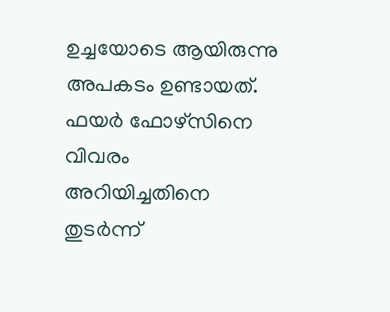ഉച്ചയോടെ ആയിരുന്നു അപകടം ഉണ്ടായത്. ഫയർ ഫോഴ്സിനെ വിവരം അറിയിച്ചതിനെ തുടർന്ന്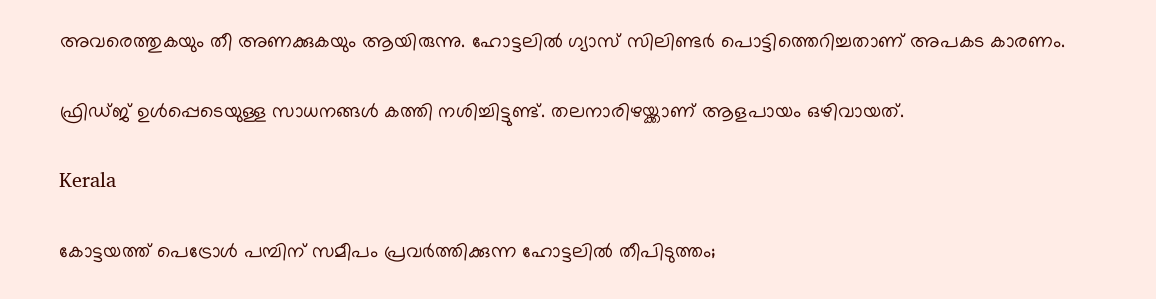അവരെത്തുകയും തീ അണക്കുകയും ആയിരുന്നു. ഹോട്ടലിൽ ഗ്യാസ് സിലിണ്ടർ പൊട്ടിത്തെറിച്ചതാണ് അപകട കാരണം.

ഫ്രിഡ്ജ് ഉൾപ്പെടെയുള്ള സാധനങ്ങൾ കത്തി നശിച്ചിട്ടുണ്ട്. തലനാരിഴയ്ക്കാണ് ആളപായം ഒഴിവായത്.

Kerala

കോട്ടയത്ത് പെട്രോൾ പമ്പിന് സമീപം പ്രവർത്തിക്കുന്ന ഹോട്ടലിൽ തീപിടുത്തം;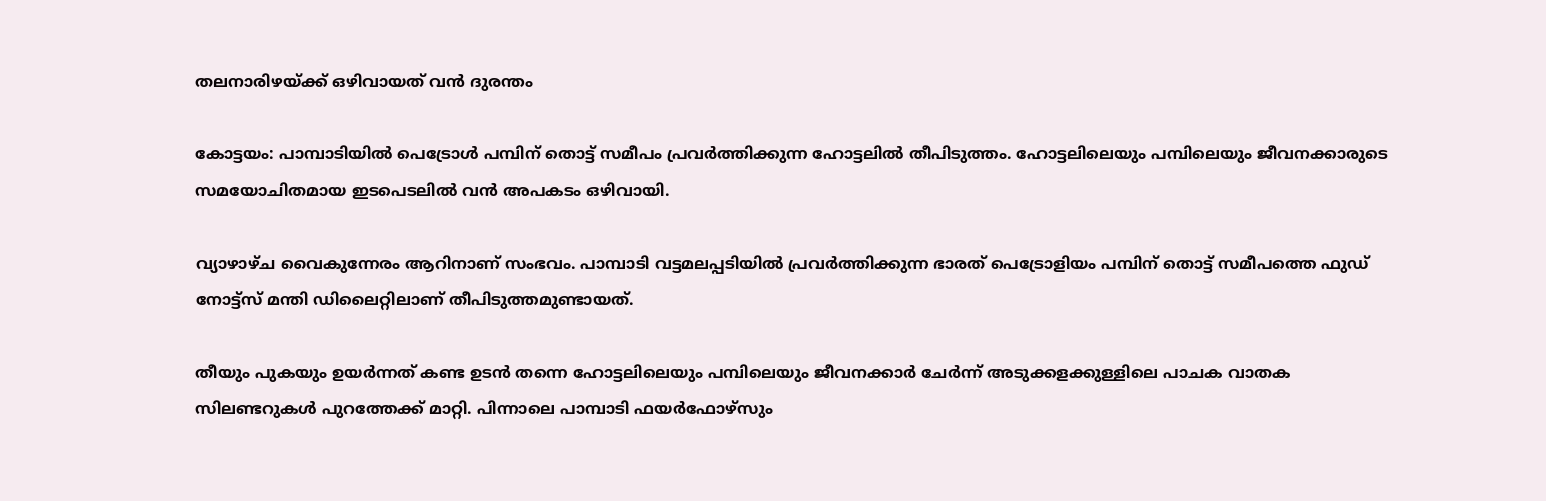തലനാരിഴയ്ക്ക് ഒഴിവായത് വൻ ദുരന്തം

കോട്ടയം: പാമ്പാടിയിൽ പെട്രോൾ പമ്പിന് തൊട്ട് സമീപം പ്രവർത്തിക്കുന്ന ഹോട്ടലിൽ തീപിടുത്തം. ഹോട്ടലിലെയും പമ്പിലെയും ജീവനക്കാരുടെ സമയോചിതമായ ഇടപെടലിൽ വൻ അപകടം ഒഴിവായി.

വ്യാഴാഴ്ച വൈകുന്നേരം ആറിനാണ് സംഭവം. പാമ്പാടി വട്ടമലപ്പടിയിൽ പ്രവർത്തിക്കുന്ന ഭാരത് പെട്രോളിയം പമ്പിന് തൊട്ട് സമീപത്തെ ഫുഡ് നോട്ട്സ് മന്തി ഡിലൈറ്റിലാണ് തീപിടുത്തമുണ്ടായത്.

തീയും പുകയും ഉയർന്നത് കണ്ട ഉടൻ തന്നെ ഹോട്ടലിലെയും പമ്പിലെയും ജീവനക്കാർ ചേർന്ന് അടുക്കളക്കുള്ളിലെ പാചക വാതക സിലണ്ടറുകൾ പുറത്തേക്ക് മാറ്റി. പിന്നാലെ പാമ്പാടി ഫയർഫോഴ്സും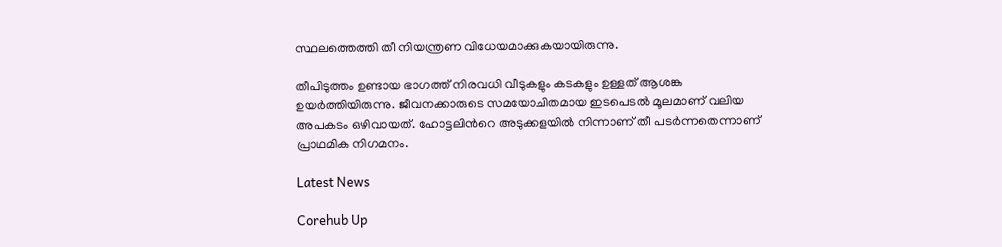സ്ഥലത്തെത്തി തീ നിയന്ത്രണ വിധേയമാക്കുകയായിരുന്നു.

തീപിടുത്തം ഉണ്ടായ ഭാഗത്ത് നിരവധി വീടുകളും കടകളും ഉള്ളത് ആശങ്ക ഉയർത്തിയിരുന്നു. ജീവനക്കാരുടെ സമയോചിതമായ ഇടപെടൽ മൂലമാണ് വലിയ അപകടം ഒഴിവായത്. ഹോട്ടലിന്‍റെ അടുക്കളയിൽ നിന്നാണ് തീ പടർന്നതെന്നാണ് പ്രാഥമിക നിഗമനം.

Latest News

Corehub Up